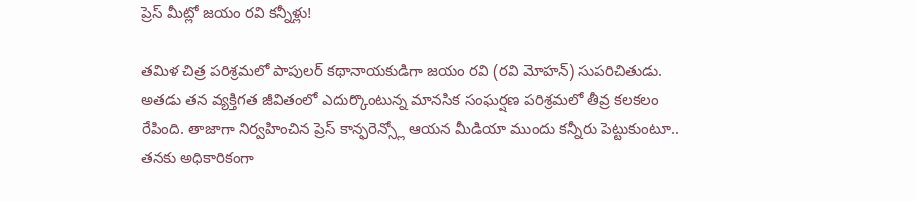ప్రెస్ మీట్లో జయం రవి కన్నీళ్లు!

తమిళ చిత్ర పరిశ్రమలో పాపులర్ కథానాయకుడిగా జయం రవి (రవి మోహన్) సుపరిచితుడు. అతడు తన వ్యక్తిగత జీవితంలో ఎదుర్కొంటున్న మానసిక సంఘర్షణ పరిశ్రమలో తీవ్ర కలకలం రేపింది. తాజాగా నిర్వహించిన ప్రెస్ కాన్ఫరెన్స్లో ఆయన మీడియా ముందు కన్నీరు పెట్టుకుంటూ.. తనకు అధికారికంగా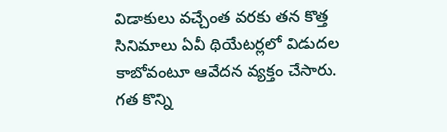విడాకులు వచ్చేంత వరకు తన కొత్త సినిమాలు ఏవీ థియేటర్లలో విడుదల కాబోవంటూ ఆవేదన వ్యక్తం చేసారు.
గత కొన్ని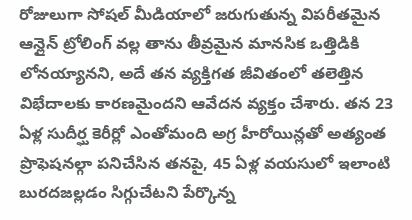రోజులుగా సోషల్ మీడియాలో జరుగుతున్న విపరీతమైన ఆన్లైన్ ట్రోలింగ్ వల్ల తాను తీవ్రమైన మానసిక ఒత్తిడికి లోనయ్యానని, అదే తన వ్యక్తిగత జీవితంలో తలెత్తిన విభేదాలకు కారణమైందని ఆవేదన వ్యక్తం చేశారు. తన 23 ఏళ్ల సుదీర్ఘ కెరీర్లో ఎంతోమంది అగ్ర హీరోయిన్లతో అత్యంత ప్రొఫెషనల్గా పనిచేసిన తనపై, 45 ఏళ్ల వయసులో ఇలాంటి బురదజల్లడం సిగ్గుచేటని పేర్కొన్న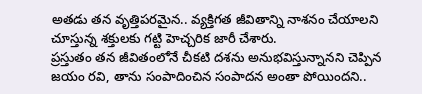అతడు తన వృత్తిపరమైన.. వ్యక్తిగత జీవితాన్ని నాశనం చేయాలని చూస్తున్న శక్తులకు గట్టి హెచ్చరిక జారీ చేశారు.
ప్రస్తుతం తన జీవితంలోనే చీకటి దశను అనుభవిస్తున్నానని చెప్పిన జయం రవి, తాను సంపాదించిన సంపాదన అంతా పోయిందని..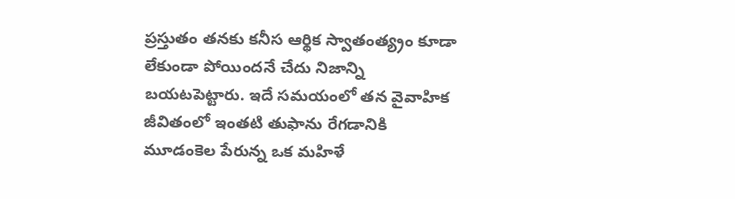ప్రస్తుతం తనకు కనీస ఆర్థిక స్వాతంత్య్రం కూడా లేకుండా పోయిందనే చేదు నిజాన్ని బయటపెట్టారు. ఇదే సమయంలో తన వైవాహిక జీవితంలో ఇంతటి తుఫాను రేగడానికి మూడంకెల పేరున్న ఒక మహిళే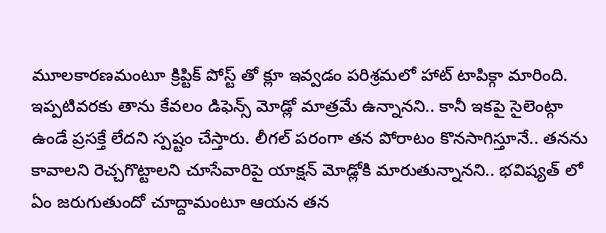మూలకారణమంటూ క్రిప్టిక్ పోస్ట్ తో క్లూ ఇవ్వడం పరిశ్రమలో హాట్ టాపిక్గా మారింది.
ఇప్పటివరకు తాను కేవలం డిఫెన్స్ మోడ్లో మాత్రమే ఉన్నానని.. కానీ ఇకపై సైలెంట్గా ఉండే ప్రసక్తే లేదని స్పష్టం చేస్తారు. లీగల్ పరంగా తన పోరాటం కొనసాగిస్తూనే.. తనను కావాలని రెచ్చగొట్టాలని చూసేవారిపై యాక్షన్ మోడ్లోకి మారుతున్నానని.. భవిష్యత్ లో ఏం జరుగుతుందో చూద్దామంటూ ఆయన తన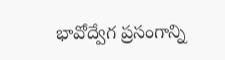భావోద్వేగ ప్రసంగాన్ని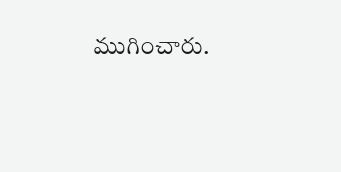ముగించారు.